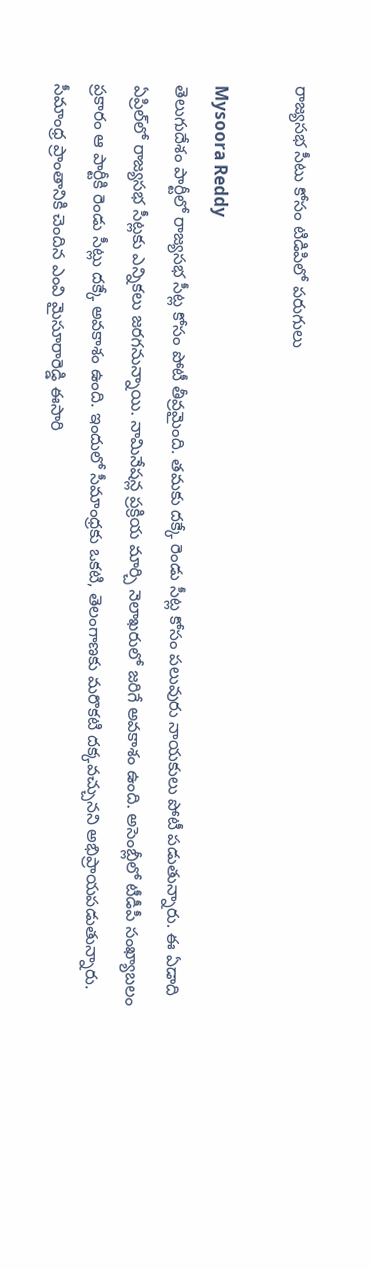రాజ్యసభ సీటు కోసం టిడిపిలో పరుగులు

Mysoora Reddy
తెలుగుదేశం పార్టీలో రాజ్యసభ సీట్ల కోసం పోటీ తీవ్రమైంది. తమకు దక్కే రెండు సీట్ల కోసం పలువురు నాయకులు పోటీ పడుతున్నారు. ఈ ఏడాది ఏప్రిల్‌లో రాజ్యసభ సీట్లకు ఎన్నికలు జరగనున్నాయి. నామినేషన్ల ప్రక్రియ మార్చి నెలాఖరులో జరిగే అవకాశం ఉంది. అసెంబ్లీలో టీడీపీ సంఖ్యాబలం ప్రకారం ఆ పార్టీకి రెండు సీట్లు దక్కే అవకాశం ఉంది. ఇందులో సీమాంధ్రకు ఒకటి, తెలంగాణకు మరొకటి దక్కవచ్చునని అభిప్రాయపడుతున్నారు. సీమాంధ్ర ప్రాంతానికి చెందిన ఎంవి మైసూరారెడ్డి ఈసారి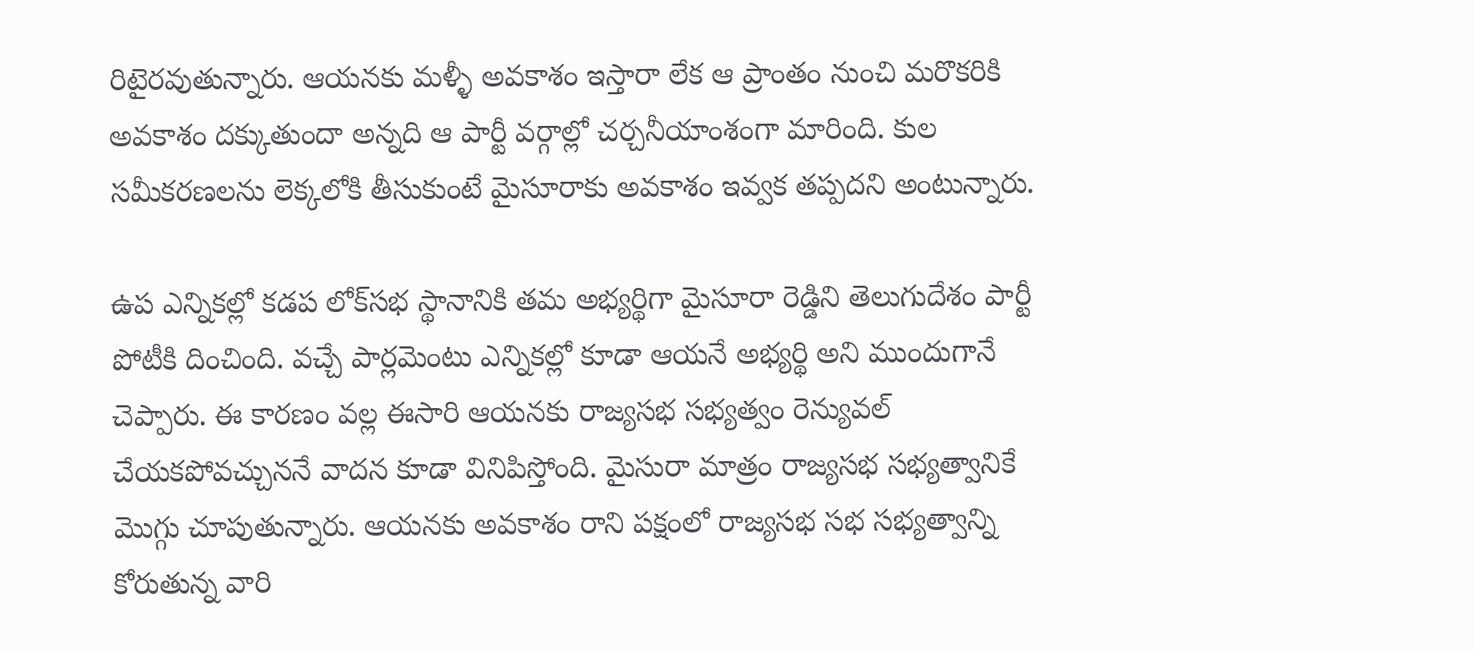రిటైరవుతున్నారు. ఆయనకు మళ్ళీ అవకాశం ఇస్తారా లేక ఆ ప్రాంతం నుంచి మరొకరికి అవకాశం దక్కుతుందా అన్నది ఆ పార్టీ వర్గాల్లో చర్చనీయాంశంగా మారింది. కుల సమీకరణలను లెక్కలోకి తీసుకుంటే మైసూరాకు అవకాశం ఇవ్వక తప్పదని అంటున్నారు.

ఉప ఎన్నికల్లో కడప లోక్‌సభ స్థానానికి తమ అభ్యర్థిగా మైసూరా రెడ్డిని తెలుగుదేశం పార్టీ పోటీకి దించింది. వచ్చే పార్లమెంటు ఎన్నికల్లో కూడా ఆయనే అభ్యర్థి అని ముందుగానే చెప్పారు. ఈ కారణం వల్ల ఈసారి ఆయనకు రాజ్యసభ సభ్యత్వం రెన్యువల్ చేయకపోవచ్చుననే వాదన కూడా వినిపిస్తోంది. మైసురా మాత్రం రాజ్యసభ సభ్యత్వానికే మొగ్గు చూపుతున్నారు. ఆయనకు అవకాశం రాని పక్షంలో రాజ్యసభ సభ సభ్యత్వాన్ని కోరుతున్న వారి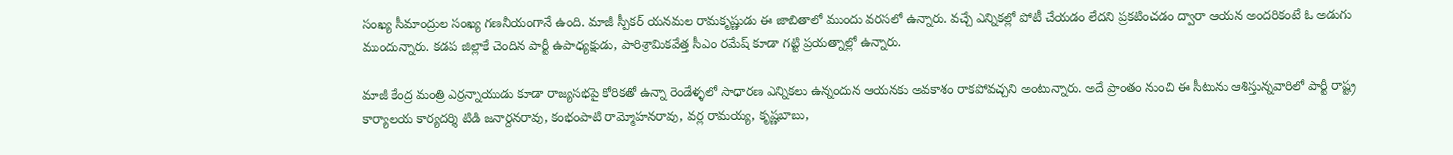సంఖ్య సీమాంద్రుల సంఖ్య గణనీయంగానే ఉంది. మాజీ స్పీకర్ యనమల రామకృష్ణుడు ఈ జాబితాలో ముందు వరసలో ఉన్నారు. వచ్చే ఎన్నికల్లో పోటీ చేయడం లేదని ప్రకటించడం ద్వారా ఆయన అందరికంటే ఓ అడుగు ముందున్నారు. కడప జిల్లాకే చెందిన పార్టీ ఉపాధ్యక్షుడు, పారిశ్రామికవేత్త సీఎం రమేష్ కూడా గట్టి ప్రయత్నాల్లో ఉన్నారు.

మాజీ కేంద్ర మంత్రి ఎర్రన్నాయుడు కూడా రాజ్యసభపై కోరికతో ఉన్నా రెండేళ్ళలో సాధారణ ఎన్నికలు ఉన్నందున ఆయనకు అవకాశం రాకపోవచ్చని అంటున్నారు. అదే ప్రాంతం నుంచి ఈ సీటును ఆశిస్తున్నవారిలో పార్టీ రాష్ట్ర కార్యాలయ కార్యదర్శి టిడి జనార్దనరావు, కంభంపాటి రామ్మోహనరావు, వర్ల రామయ్య, కృష్ణబాబు,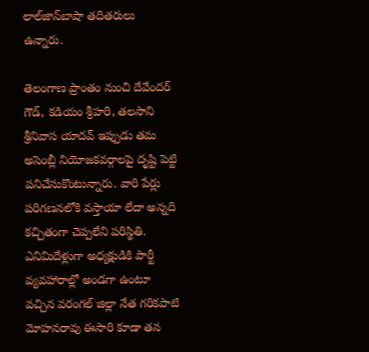లాల్‌జాన్‌బాషా తదితరులు ఉన్నారు.

తెలంగాణ ప్రాంతం నుంచి దేవేందర్ గౌడ్, కడియం శ్రీహరి, తలసాని శ్రీనివాస యాదవ్ ఇప్పుడు తమ అసెంబ్లీ నియోజకవర్గాలపై దృష్టి పెట్టి పనిచేసుకొంటున్నారు. వారి పేర్లు పరిగణనలోకి వస్తాయా లేదా అన్నది కచ్చితంగా చెప్పలేని పరిస్థితి. ఎనిమిదేళ్లుగా అధ్యక్షుడికి పార్టీ వ్యవహారాల్లో అండగా ఉంటూ వచ్చిన వరంగల్ జిల్లా నేత గరికపాటి మోహనరావు ఈసారి కూడా తన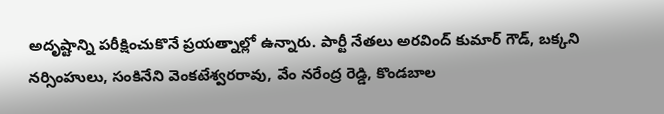అదృష్టాన్ని పరీక్షించుకొనే ప్రయత్నాల్లో ఉన్నారు. పార్టీ నేతలు అరవింద్ కుమార్ గౌడ్, బక్కని నర్సింహులు, సంకినేని వెంకటేశ్వరరావు, వేం నరేంద్ర రెడ్డి, కొండబాల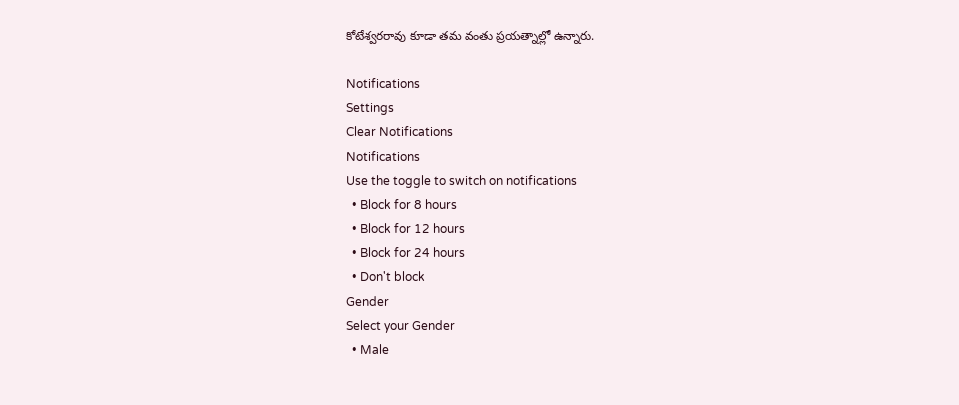కోటేశ్వరరావు కూడా తమ వంతు ప్రయత్నాల్లో ఉన్నారు.

Notifications
Settings
Clear Notifications
Notifications
Use the toggle to switch on notifications
  • Block for 8 hours
  • Block for 12 hours
  • Block for 24 hours
  • Don't block
Gender
Select your Gender
  • Male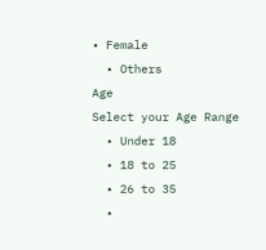• Female
  • Others
Age
Select your Age Range
  • Under 18
  • 18 to 25
  • 26 to 35
  •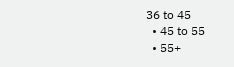36 to 45
  • 45 to 55
  • 55+